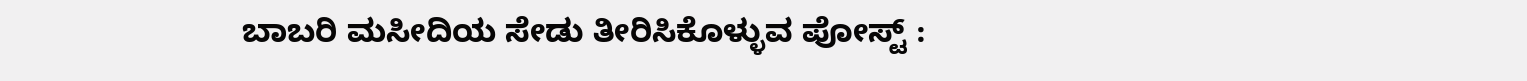ಬಾಬರಿ ಮಸೀದಿಯ ಸೇಡು ತೀರಿಸಿಕೊಳ್ಳುವ ಪೋಸ್ಟ್‌ :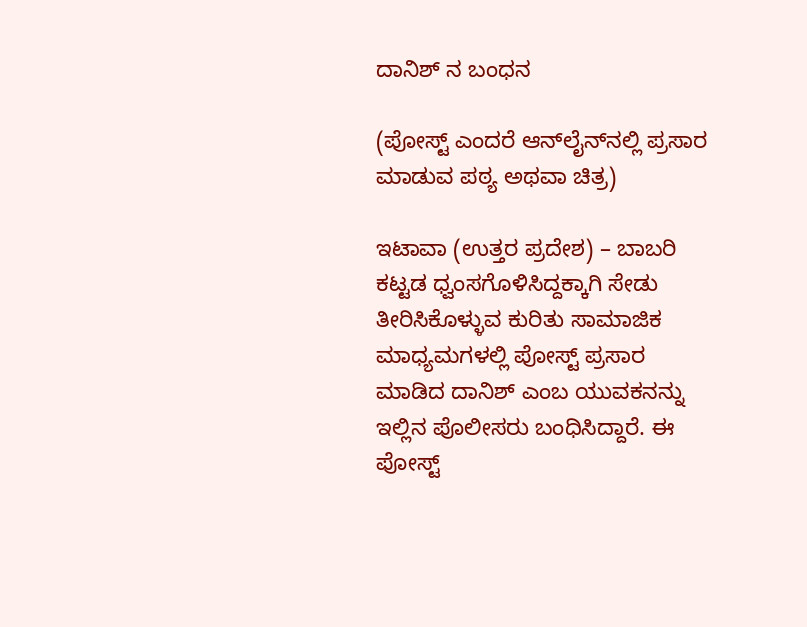ದಾನಿಶ್ ನ ಬಂಧನ

(ಪೋಸ್ಟ್ ಎಂದರೆ ಆನ್‌ಲೈನ್‌ನಲ್ಲಿ ಪ್ರಸಾರ ಮಾಡುವ ಪಠ್ಯ ಅಥವಾ ಚಿತ್ರ)

ಇಟಾವಾ (ಉತ್ತರ ಪ್ರದೇಶ) – ಬಾಬರಿ ಕಟ್ಟಡ ಧ್ವಂಸಗೊಳಿಸಿದ್ದಕ್ಕಾಗಿ ಸೇಡು ತೀರಿಸಿಕೊಳ್ಳುವ ಕುರಿತು ಸಾಮಾಜಿಕ ಮಾಧ್ಯಮಗಳಲ್ಲಿ ಪೋಸ್ಟ್ ಪ್ರಸಾರ ಮಾಡಿದ ದಾನಿಶ್ ಎಂಬ ಯುವಕನನ್ನು ಇಲ್ಲಿನ ಪೊಲೀಸರು ಬಂಧಿಸಿದ್ದಾರೆ. ಈ ಪೋಸ್ಟ್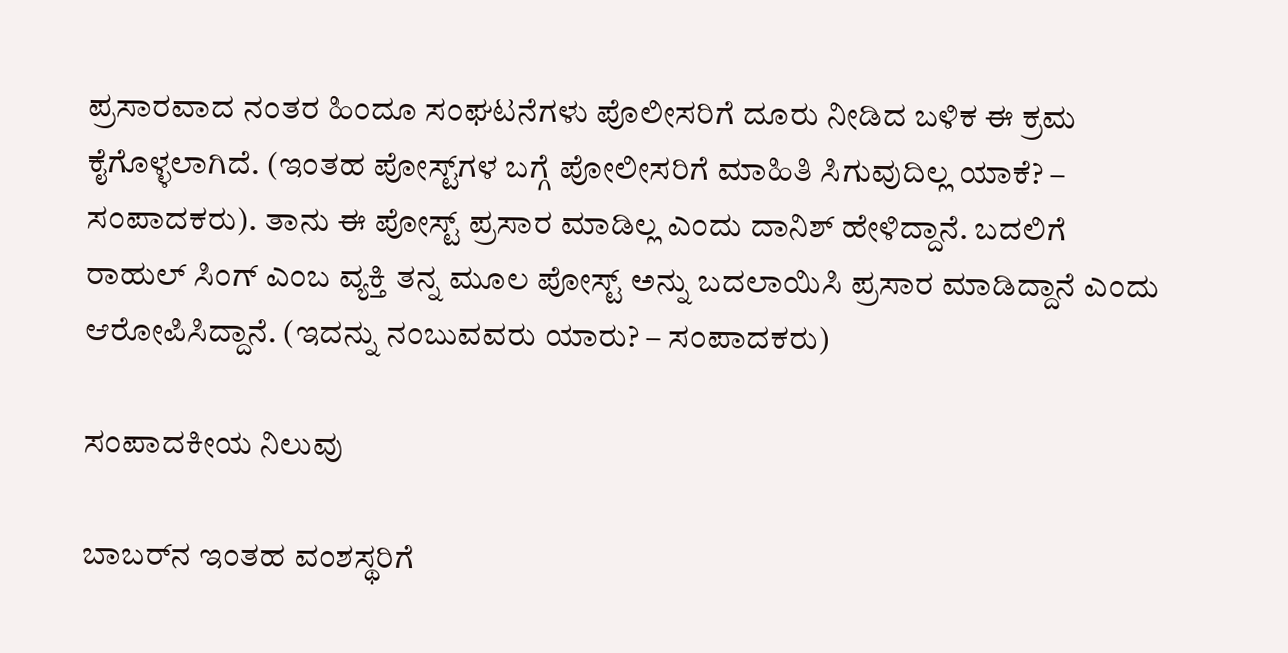ಪ್ರಸಾರವಾದ ನಂತರ ಹಿಂದೂ ಸಂಘಟನೆಗಳು ಪೊಲೀಸರಿಗೆ ದೂರು ನೀಡಿದ ಬಳಿಕ ಈ ಕ್ರಮ ಕೈಗೊಳ್ಳಲಾಗಿದೆ. (ಇಂತಹ ಪೋಸ್ಟ್‌ಗಳ ಬಗ್ಗೆ ಪೋಲೀಸರಿಗೆ ಮಾಹಿತಿ ಸಿಗುವುದಿಲ್ಲ ಯಾಕೆ? – ಸಂಪಾದಕರು). ತಾನು ಈ ಪೋಸ್ಟ್ ಪ್ರಸಾರ ಮಾಡಿಲ್ಲ ಎಂದು ದಾನಿಶ್ ಹೇಳಿದ್ದಾನೆ. ಬದಲಿಗೆ ರಾಹುಲ್ ಸಿಂಗ್ ಎಂಬ ವ್ಯಕ್ತಿ ತನ್ನ ಮೂಲ ಪೋಸ್ಟ್ ಅನ್ನು ಬದಲಾಯಿಸಿ ಪ್ರಸಾರ ಮಾಡಿದ್ದಾನೆ ಎಂದು ಆರೋಪಿಸಿದ್ದಾನೆ. (ಇದನ್ನು ನಂಬುವವರು ಯಾರು? – ಸಂಪಾದಕರು)

ಸಂಪಾದಕೀಯ ನಿಲುವು

ಬಾಬರ್‌ನ ಇಂತಹ ವಂಶಸ್ಥರಿಗೆ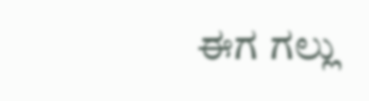ಈಗ ಗಲ್ಲು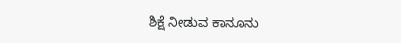ಶಿಕ್ಷೆ ನೀಡುವ ಕಾನೂನು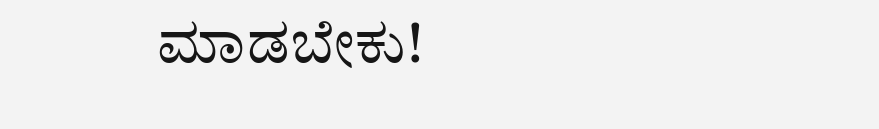ಮಾಡಬೇಕು!